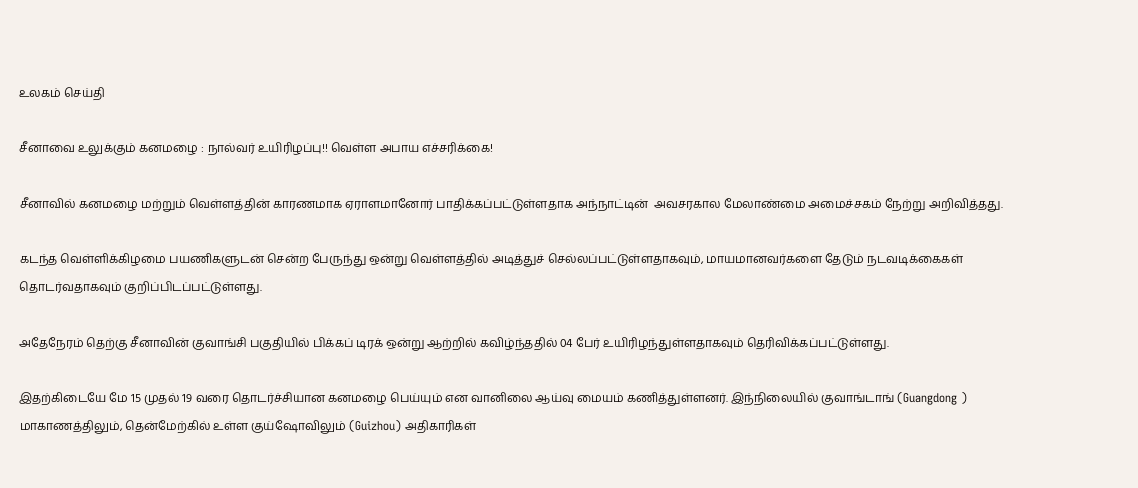உலகம் செய்தி

சீனாவை உலுக்கும் கனமழை : நால்வர் உயிரிழப்பு!! வெள்ள அபாய எச்சரிக்கை!

சீனாவில் கனமழை மற்றும் வெள்ளத்தின் காரணமாக ஏராளமானோர் பாதிக்கப்பட்டுள்ளதாக அந்நாட்டின்  அவசரகால மேலாண்மை அமைச்சகம் நேற்று அறிவித்தது.

கடந்த வெள்ளிக்கிழமை பயணிகளுடன் சென்ற பேருந்து ஒன்று வெள்ளத்தில் அடித்துச் செல்லப்பட்டுள்ளதாகவும், மாயமானவர்களை தேடும் நடவடிக்கைகள் தொடர்வதாகவும் குறிப்பிடப்பட்டுள்ளது.

அதேநேரம் தெற்கு சீனாவின் குவாங்சி பகுதியில் பிக்கப் டிரக் ஒன்று ஆற்றில் கவிழ்ந்ததில் 04 பேர் உயிரிழந்துள்ளதாகவும் தெரிவிக்கப்பட்டுள்ளது.

இதற்கிடையே மே 15 முதல் 19 வரை தொடர்ச்சியான கனமழை பெய்யும் என வானிலை ஆய்வு மையம் கணித்துள்ளனர். இந்நிலையில் குவாங்டாங் (Guangdong ) மாகாணத்திலும், தென்மேற்கில் உள்ள குய்ஷோவிலும் (Guizhou) அதிகாரிகள்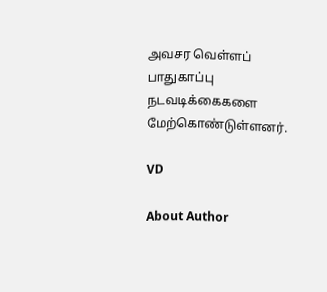அவசர வெள்ளப் பாதுகாப்பு நடவடிக்கைகளை மேற்கொண்டுள்ளனர்.

VD

About Author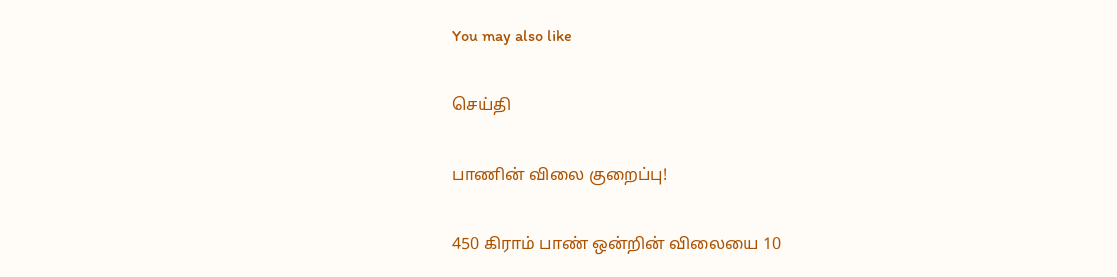You may also like

செய்தி

பாணின் விலை குறைப்பு!

450 கிராம் பாண் ஒன்றின் விலையை 10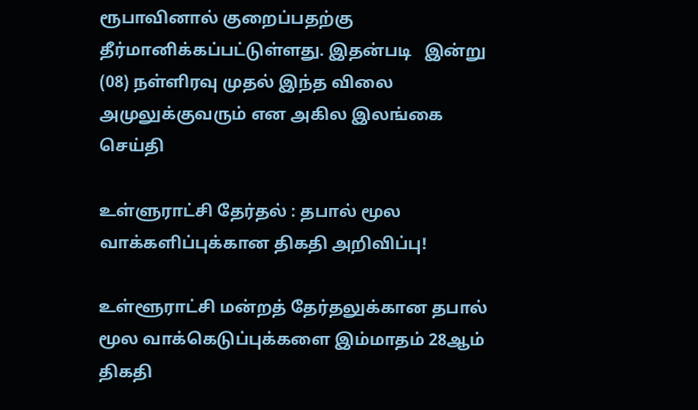ரூபாவினால் குறைப்பதற்கு தீர்மானிக்கப்பட்டுள்ளது. இதன்படி   இன்று (08) நள்ளிரவு முதல் இந்த விலை அமுலுக்குவரும் என அகில இலங்கை
செய்தி

உள்ளுராட்சி தேர்தல் : தபால் மூல வாக்களிப்புக்கான திகதி அறிவிப்பு!

உள்ளூராட்சி மன்றத் தேர்தலுக்கான தபால் மூல வாக்கெடுப்புக்களை இம்மாதம் 28ஆம் திகதி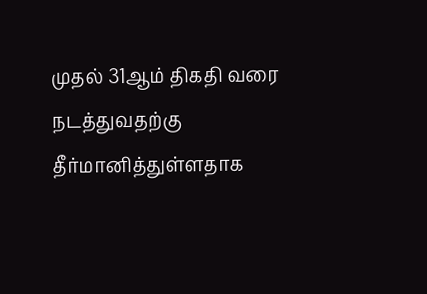முதல் 31ஆம் திகதி வரை நடத்துவதற்கு தீர்மானித்துள்ளதாக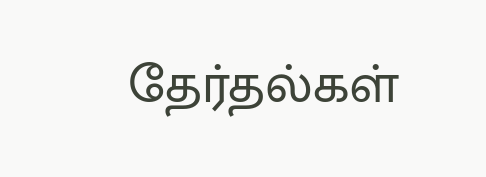தேர்தல்கள்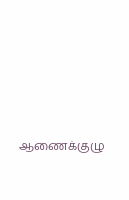ஆணைக்குழு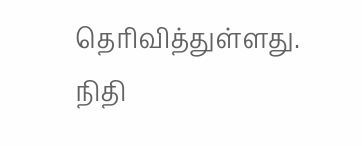தெரிவித்துள்ளது. நிதி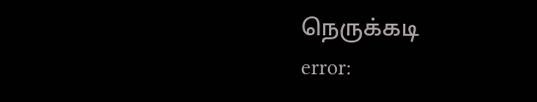நெருக்கடி
error: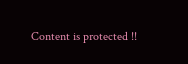Content is protected !!